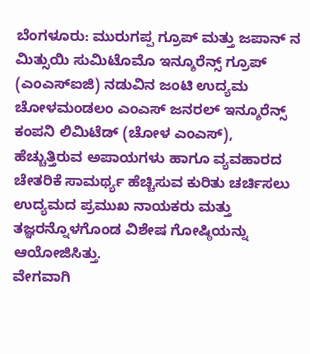ಬೆಂಗಳೂರು: ಮುರುಗಪ್ಪ ಗ್ರೂಪ್ ಮತ್ತು ಜಪಾನ್ ನ ಮಿತ್ಸುಯಿ ಸುಮಿಟೊಮೊ ಇನ್ಶೂರೆನ್ಸ್ ಗ್ರೂಪ್ (ಎಂಎಸ್ಐಜಿ) ನಡುವಿನ ಜಂಟಿ ಉದ್ಯಮ ಚೋಳಮಂಡಲಂ ಎಂಎಸ್ ಜನರಲ್ ಇನ್ಶೂರೆನ್ಸ್ ಕಂಪನಿ ಲಿಮಿಟೆಡ್ (ಚೋಳ ಎಂಎಸ್), ಹೆಚ್ಚುತ್ತಿರುವ ಅಪಾಯಗಳು ಹಾಗೂ ವ್ಯವಹಾರದ ಚೇತರಿಕೆ ಸಾಮರ್ಥ್ಯ ಹೆಚ್ಚಿಸುವ ಕುರಿತು ಚರ್ಚಿಸಲು ಉದ್ಯಮದ ಪ್ರಮುಖ ನಾಯಕರು ಮತ್ತು ತಜ್ಞರನ್ನೊಳಗೊಂಡ ವಿಶೇಷ ಗೋಷ್ಠಿಯನ್ನು ಆಯೋಜಿಸಿತ್ತು.
ವೇಗವಾಗಿ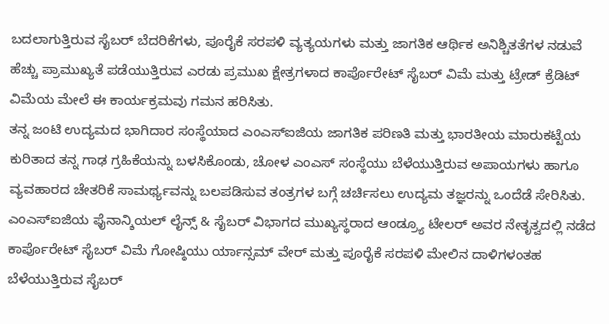ಬದಲಾಗುತ್ತಿರುವ ಸೈಬರ್ ಬೆದರಿಕೆಗಳು, ಪೂರೈಕೆ ಸರಪಳಿ ವ್ಯತ್ಯಯಗಳು ಮತ್ತು ಜಾಗತಿಕ ಆರ್ಥಿಕ ಅನಿಶ್ಚಿತತೆಗಳ ನಡುವೆ ಹೆಚ್ಚು ಪ್ರಾಮುಖ್ಯತೆ ಪಡೆಯುತ್ತಿರುವ ಎರಡು ಪ್ರಮುಖ ಕ್ಷೇತ್ರಗಳಾದ ಕಾರ್ಪೊರೇಟ್ ಸೈಬರ್ ವಿಮೆ ಮತ್ತು ಟ್ರೇಡ್ ಕ್ರೆಡಿಟ್ ವಿಮೆಯ ಮೇಲೆ ಈ ಕಾರ್ಯಕ್ರಮವು ಗಮನ ಹರಿಸಿತು.
ತನ್ನ ಜಂಟಿ ಉದ್ಯಮದ ಭಾಗಿದಾರ ಸಂಸ್ಥೆಯಾದ ಎಂಎಸ್ಐಜಿಯ ಜಾಗತಿಕ ಪರಿಣತಿ ಮತ್ತು ಭಾರತೀಯ ಮಾರುಕಟ್ಟೆಯ ಕುರಿತಾದ ತನ್ನ ಗಾಢ ಗ್ರಹಿಕೆಯನ್ನು ಬಳಸಿಕೊಂಡು, ಚೋಳ ಎಂಎಸ್ ಸಂಸ್ಥೆಯು ಬೆಳೆಯುತ್ತಿರುವ ಅಪಾಯಗಳು ಹಾಗೂ ವ್ಯವಹಾರದ ಚೇತರಿಕೆ ಸಾಮರ್ಥ್ಯವನ್ನು ಬಲಪಡಿಸುವ ತಂತ್ರಗಳ ಬಗ್ಗೆ ಚರ್ಚಿಸಲು ಉದ್ಯಮ ತಜ್ಞರನ್ನು ಒಂದೆಡೆ ಸೇರಿಸಿತು.
ಎಂಎಸ್ಐಜಿಯ ಫೈನಾನ್ಶಿಯಲ್ ಲೈನ್ಸ್ & ಸೈಬರ್ ವಿಭಾಗದ ಮುಖ್ಯಸ್ಥರಾದ ಆಂಡ್ರ್ಯೂ ಟೇಲರ್ ಅವರ ನೇತೃತ್ವದಲ್ಲಿ ನಡೆದ ಕಾರ್ಪೊರೇಟ್ ಸೈಬರ್ ವಿಮೆ ಗೋಷ್ಠಿಯು ರ್ಯಾನ್ಸಮ್ ವೇರ್ ಮತ್ತು ಪೂರೈಕೆ ಸರಪಳಿ ಮೇಲಿನ ದಾಳಿಗಳಂತಹ ಬೆಳೆಯುತ್ತಿರುವ ಸೈಬರ್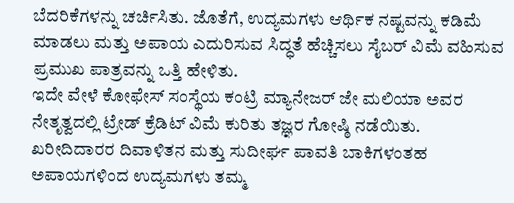ಬೆದರಿಕೆಗಳನ್ನು ಚರ್ಚಿಸಿತು. ಜೊತೆಗೆ, ಉದ್ಯಮಗಳು ಆರ್ಥಿಕ ನಷ್ಟವನ್ನು ಕಡಿಮೆ ಮಾಡಲು ಮತ್ತು ಅಪಾಯ ಎದುರಿಸುವ ಸಿದ್ಧತೆ ಹೆಚ್ಚಿಸಲು ಸೈಬರ್ ವಿಮೆ ವಹಿಸುವ ಪ್ರಮುಖ ಪಾತ್ರವನ್ನು ಒತ್ತಿ ಹೇಳಿತು.
ಇದೇ ವೇಳೆ ಕೋಫೇಸ್ ಸಂಸ್ಥೆಯ ಕಂಟ್ರಿ ಮ್ಯಾನೇಜರ್ ಜೇ ಮಲಿಯಾ ಅವರ ನೇತೃತ್ವದಲ್ಲಿ ಟ್ರೇಡ್ ಕ್ರೆಡಿಟ್ ವಿಮೆ ಕುರಿತು ತಜ್ಞರ ಗೋಷ್ಠಿ ನಡೆಯಿತು. ಖರೀದಿದಾರರ ದಿವಾಳಿತನ ಮತ್ತು ಸುದೀರ್ಘ ಪಾವತಿ ಬಾಕಿಗಳಂತಹ ಅಪಾಯಗಳಿಂದ ಉದ್ಯಮಗಳು ತಮ್ಮ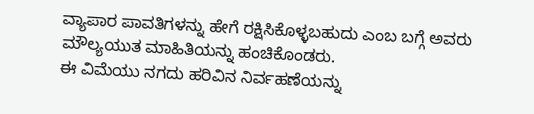ವ್ಯಾಪಾರ ಪಾವತಿಗಳನ್ನು ಹೇಗೆ ರಕ್ಷಿಸಿಕೊಳ್ಳಬಹುದು ಎಂಬ ಬಗ್ಗೆ ಅವರು ಮೌಲ್ಯಯುತ ಮಾಹಿತಿಯನ್ನು ಹಂಚಿಕೊಂಡರು.
ಈ ವಿಮೆಯು ನಗದು ಹರಿವಿನ ನಿರ್ವಹಣೆಯನ್ನು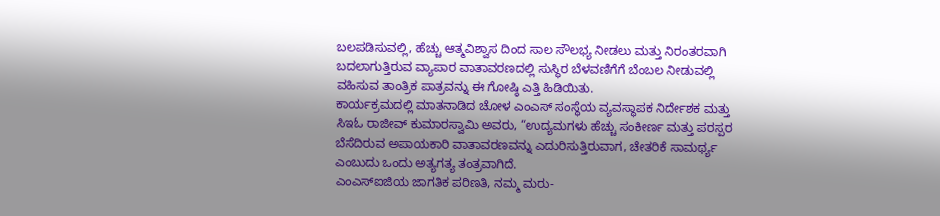ಬಲಪಡಿಸುವಲ್ಲಿ, ಹೆಚ್ಚು ಆತ್ಮವಿಶ್ವಾಸ ದಿಂದ ಸಾಲ ಸೌಲಭ್ಯ ನೀಡಲು ಮತ್ತು ನಿರಂತರವಾಗಿ ಬದಲಾಗುತ್ತಿರುವ ವ್ಯಾಪಾರ ವಾತಾವರಣದಲ್ಲಿ ಸುಸ್ಥಿರ ಬೆಳವಣಿಗೆಗೆ ಬೆಂಬಲ ನೀಡುವಲ್ಲಿ ವಹಿಸುವ ತಾಂತ್ರಿಕ ಪಾತ್ರವನ್ನು ಈ ಗೋಷ್ಠಿ ಎತ್ತಿ ಹಿಡಿಯಿತು.
ಕಾರ್ಯಕ್ರಮದಲ್ಲಿ ಮಾತನಾಡಿದ ಚೋಳ ಎಂಎಸ್ ಸಂಸ್ಥೆಯ ವ್ಯವಸ್ಥಾಪಕ ನಿರ್ದೇಶಕ ಮತ್ತು ಸಿಇಓ ರಾಜೀವ್ ಕುಮಾರಸ್ವಾಮಿ ಅವರು, “ಉದ್ಯಮಗಳು ಹೆಚ್ಚು ಸಂಕೀರ್ಣ ಮತ್ತು ಪರಸ್ಪರ ಬೆಸೆದಿರುವ ಅಪಾಯಕಾರಿ ವಾತಾವರಣವನ್ನು ಎದುರಿಸುತ್ತಿರುವಾಗ, ಚೇತರಿಕೆ ಸಾಮರ್ಥ್ಯ ಎಂಬುದು ಒಂದು ಅತ್ಯಗತ್ಯ ತಂತ್ರವಾಗಿದೆ.
ಎಂಎಸ್ಐಜಿಯ ಜಾಗತಿಕ ಪರಿಣತಿ, ನಮ್ಮ ಮರು-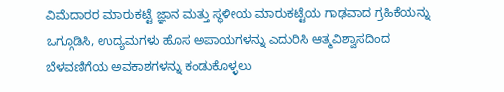ವಿಮೆದಾರರ ಮಾರುಕಟ್ಟೆ ಜ್ಞಾನ ಮತ್ತು ಸ್ಥಳೀಯ ಮಾರುಕಟ್ಟೆಯ ಗಾಢವಾದ ಗ್ರಹಿಕೆಯನ್ನು ಒಗ್ಗೂಡಿಸಿ, ಉದ್ಯಮಗಳು ಹೊಸ ಅಪಾಯಗಳನ್ನು ಎದುರಿಸಿ ಆತ್ಮವಿಶ್ವಾಸದಿಂದ ಬೆಳವಣಿಗೆಯ ಅವಕಾಶಗಳನ್ನು ಕಂಡುಕೊಳ್ಳಲು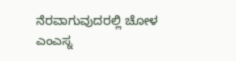ನೆರವಾಗುವುದರಲ್ಲಿ ಚೋಳ ಎಂಎಸ್ನ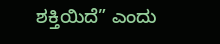ಶಕ್ತಿಯಿದೆ” ಎಂದು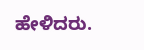ಹೇಳಿದರು.